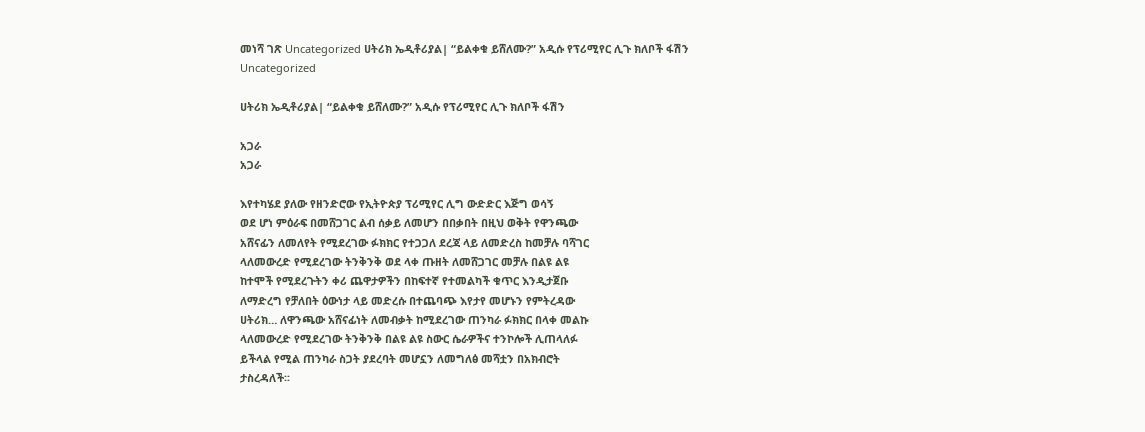መነሻ ገጽ Uncategorized ሀትሪክ ኤዲቶሪያል| “ይልቀቁ ይሸለሙ?” አዲሱ የፕሪሚየር ሊጉ ክለቦች ፋሽን
Uncategorized

ሀትሪክ ኤዲቶሪያል| “ይልቀቁ ይሸለሙ?” አዲሱ የፕሪሚየር ሊጉ ክለቦች ፋሽን

አጋራ
አጋራ

እየተካሄደ ያለው የዘንድሮው የኢትዮጵያ ፕሪሚየር ሊግ ውድድር እጅግ ወሳኝ
ወደ ሆነ ምዕራፍ በመሸጋገር ልብ ሰቃይ ለመሆን በበቃበት በዚህ ወቅት የዋንጫው
አሸናፊን ለመለየት የሚደረገው ፉክክር የተጋጋለ ደረጃ ላይ ለመድረስ ከመቻሉ ባሻገር
ላለመውረድ የሚደረገው ትንቅንቅ ወደ ላቀ ጡዘት ለመሸጋገር መቻሉ በልዩ ልዩ
ከተሞች የሚደረጉትን ቀሪ ጨዋታዎችን በከፍተኛ የተመልካች ቁጥር እንዲታጀቡ
ለማድረግ የቻለበት ዕውነታ ላይ መድረሱ በተጨባጭ እየታየ መሆኑን የምትረዳው
ሀትሪክ… ለዋንጫው አሸናፊነት ለመብቃት ከሚደረገው ጠንካራ ፉክክር በላቀ መልኩ
ላለመውረድ የሚደረገው ትንቅንቅ በልዩ ልዩ ስውር ሴራዎችና ተንኮሎች ሊጠላለፉ
ይችላል የሚል ጠንካራ ስጋት ያደረባት መሆኗን ለመግለፅ መሻቷን በአክብሮት
ታስረዳለች፡፡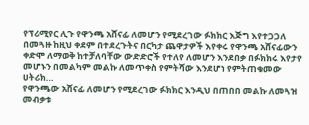የፕሪሚየር ሊጉ የዋንጫ አሸናፊ ለመሆን የሚደረገው ፉክክር እጅግ እየተጋጋለ
በመጓዙ ከዚህ ቀደም በተደረጉትና በርካታ ጨዋታዎች እየቀሩ የዋንጫ አሸናፊውን
ቀድሞ ለማወቅ ከተቻለባቸው ውድድሮች የተለየ ለመሆን እንደበቃ በፉክክሩ እየታየ
መሆኑን በመልካም መልኩ ለመጥቀስ የምትሻው እንደሆነ የምትጠቁመው ሀትሪክ…
የዋንጫው አሸናፊ ለመሆን የሚደረገው ፉክክር እንዲህ በጠበበ መልኩ ለመጓዝ
መብቃቱ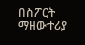በስፖርት ማዘውተሪያ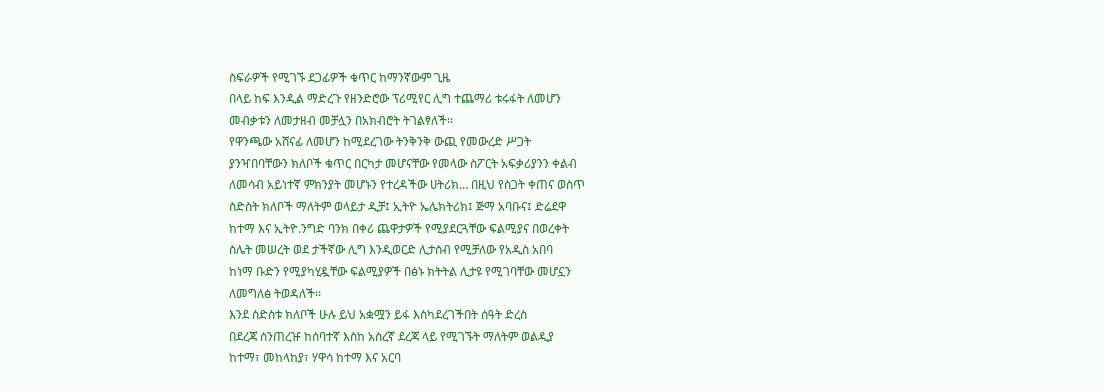ስፍራዎች የሚገኙ ደጋፊዎች ቁጥር ከማንኛውም ጊዜ
በላይ ከፍ እንዲል ማድረጉ የዘንድሮው ፕሪሚየር ሊግ ተጨማሪ ቱሩፋት ለመሆን
መብቃቱን ለመታዘብ መቻሏን በአክብሮት ትገልፃለች፡፡
የዋንጫው አሸናፊ ለመሆን ከሚደረገው ትንቅንቅ ውጪ የመውረድ ሥጋት
ያንዣበባቸውን ክለቦች ቁጥር በርካታ መሆናቸው የመላው ስፖርት አፍቃሪያንን ቀልብ
ለመሳብ አይነተኛ ምክንያት መሆኑን የተረዳችው ሀትሪክ… በዚህ የስጋት ቀጠና ወስጥ
ስድስት ክለቦች ማለትም ወላይታ ዲቻ፤ ኢትዮ ኤሌክትሪክ፤ ጅማ አባቡና፤ ድሬደዋ
ከተማ እና ኢትዮ.ንግድ ባንክ በቀሪ ጨዋታዎች የሚያደርጓቸው ፍልሚያና በወረቀት
ስሌት መሠረት ወደ ታችኛው ሊግ እንዲወርድ ሊታሰብ የሚቻለው የአዲስ አበባ
ከነማ ቡድን የሚያካሂዷቸው ፍልሚያዎች በፅኑ ክትትል ሊታዩ የሚገባቸው መሆኗን
ለመግለፅ ትወዳለች፡፡
እንደ ስድስቱ ክለቦች ሁሉ ይህ አቋሟን ይፋ እስካደረገችበት ሰዓት ድረስ
በደረጃ ሰንጠረዡ ከሰባተኛ እስከ አስረኛ ደረጃ ላይ የሚገኙት ማለትም ወልዲያ
ከተማ፣ መከላከያ፣ ሃዋሳ ከተማ እና አርባ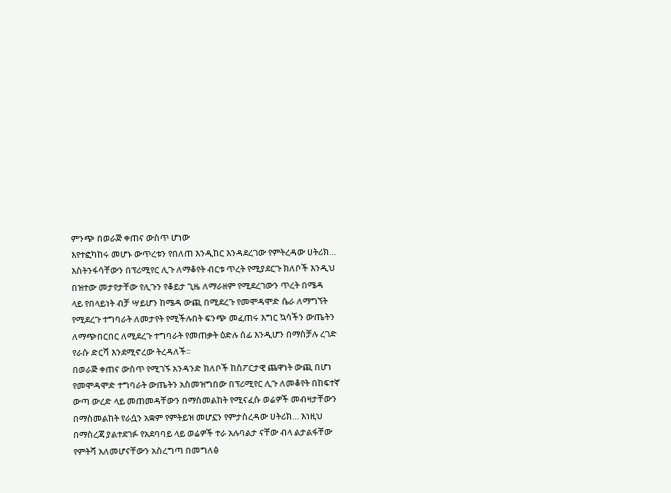ምንጭ በወራጅ ቀጠና ውስጥ ሆነው
እየተፎካከሩ መሆኑ ውጥረቱን የበለጠ እንዲከር እንዳደረገው የምትረዳው ሀትሪክ…
እስትንፋሳቸውን በፕሪሚየር ሊጉ ለማቆየት ብርቱ ጥረት የሚያደርጉ ክለቦች እንዲህ
በዝተው መታየታቸው የሊጉን የቆይታ ጊዜ ለማራዘም የሚደረገውን ጥረት በሜዳ
ላይ የበላይነት ብቻ ሣይሆን ከሜዳ ውጪ በሚደረጉ የመሞዳሞድ ሴራ ለማግኘት
የሚደረጉ ተግባራት ለመታየት የሚችሉበት ፍንጭ መፈጠሩ እግር ኳሳችን ውጤትን
ለማጭበርበር ለሚደረጉ ተግባራት የመጠቃት ዕድሉ ሰፊ እንዲሆን በማስቻሉ ረገድ
የራሱ ድርሻ እንደሚኖረው ትረዳለች፡፡
በወራጅ ቀጠና ውስጥ የሚገኙ አንዳንድ ክለቦች ከስፖርታዊ ጨዋነት ውጪ በሆነ
የመሞዳሞድ ተግባራት ውጤትን አስመዝግበው በፕሪሚየር ሊጉ ለመቆየት በከፍተኛ
ውጣ ውረድ ላይ መጠመዳቸውን በማስመልከት የሚናፈሱ ወሬዎች መብዛታቸውን
በማስመልከት የራሷን አቋም የምትይዝ መሆኗን የምታስረዳው ሀትሪክ… እነዚህ
በማስረጃ ያልተደገፉ የአደባባይ ላይ ወሬዎች ተራ አሉባልታ ናቸው ብላ ልታልፋቸው
የምትሻ አለመሆናቸውን አስረግጣ በመግለፅ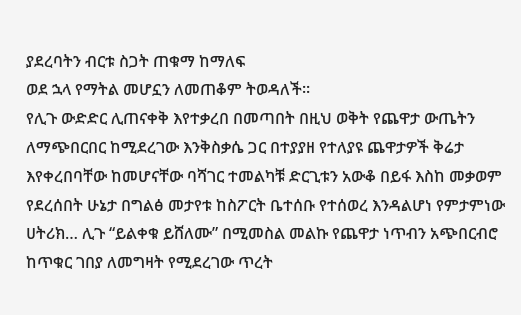ያደረባትን ብርቱ ስጋት ጠቁማ ከማለፍ
ወደ ኋላ የማትል መሆኗን ለመጠቆም ትወዳለች፡፡
የሊጉ ውድድር ሊጠናቀቅ እየተቃረበ በመጣበት በዚህ ወቅት የጨዋታ ውጤትን
ለማጭበርበር ከሚደረገው እንቅስቃሴ ጋር በተያያዘ የተለያዩ ጨዋታዎች ቅሬታ
እየቀረበባቸው ከመሆናቸው ባሻገር ተመልካቹ ድርጊቱን አውቆ በይፋ እስከ መቃወም
የደረሰበት ሁኔታ በግልፅ መታየቱ ከስፖርት ቤተሰቡ የተሰወረ እንዳልሆነ የምታምነው
ሀትሪክ… ሊጉ “ይልቀቁ ይሸለሙ” በሚመስል መልኩ የጨዋታ ነጥብን አጭበርብሮ
ከጥቁር ገበያ ለመግዛት የሚደረገው ጥረት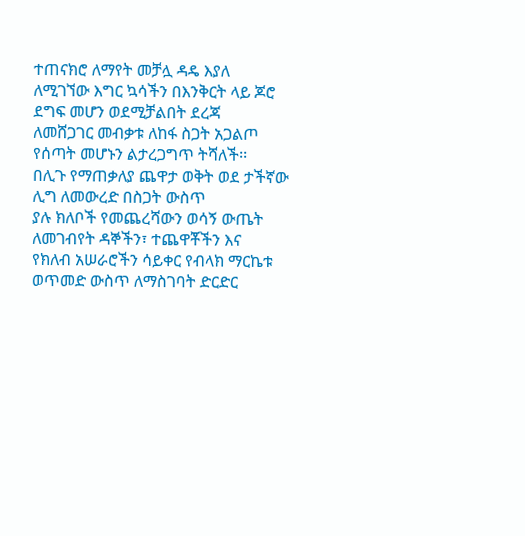ተጠናክሮ ለማየት መቻሏ ዳዴ እያለ
ለሚገኘው እግር ኳሳችን በእንቅርት ላይ ጆሮ ደግፍ መሆን ወደሚቻልበት ደረጃ
ለመሸጋገር መብቃቱ ለከፋ ስጋት አጋልጦ የሰጣት መሆኑን ልታረጋግጥ ትሻለች፡፡
በሊጉ የማጠቃለያ ጨዋታ ወቅት ወደ ታችኛው ሊግ ለመውረድ በስጋት ውስጥ
ያሉ ክለቦች የመጨረሻውን ወሳኝ ውጤት ለመገብየት ዳኞችን፣ ተጨዋቾችን እና
የክለብ አሠራሮችን ሳይቀር የብላክ ማርኬቱ ወጥመድ ውስጥ ለማስገባት ድርድር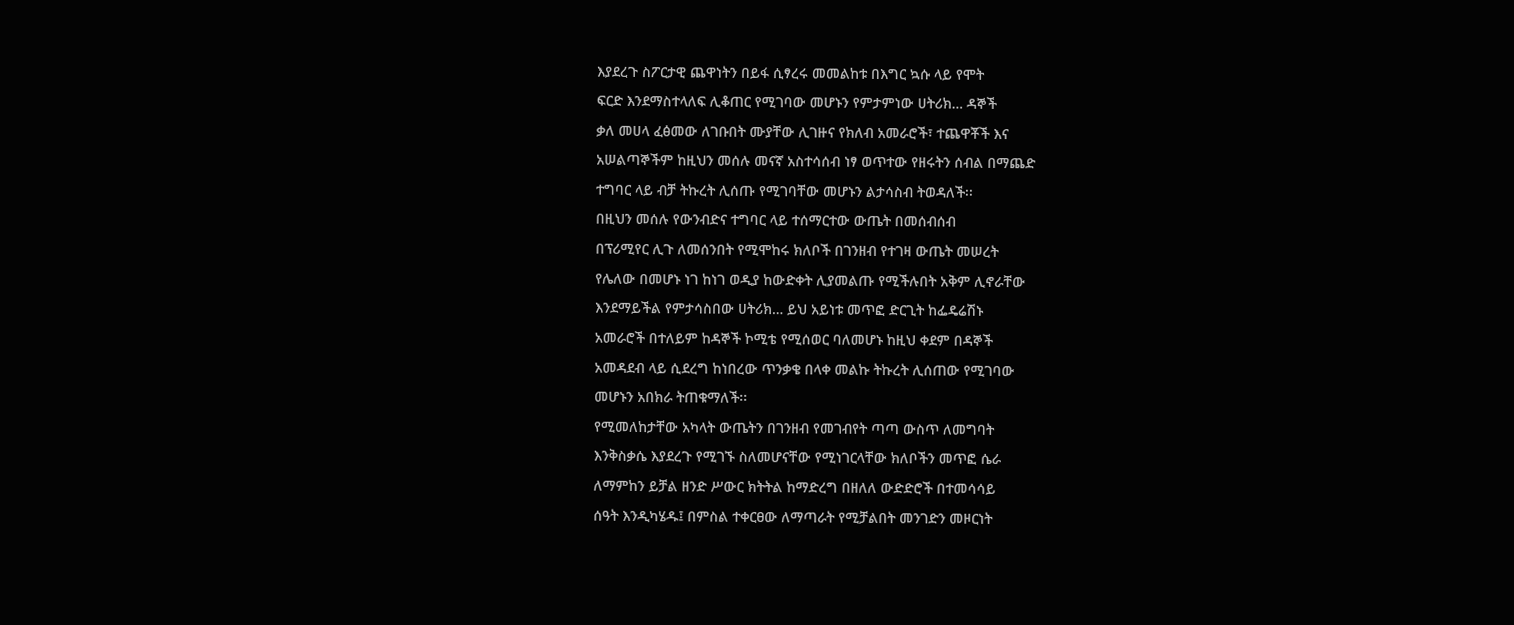እያደረጉ ስፖርታዊ ጨዋነትን በይፋ ሲፃረሩ መመልከቱ በእግር ኳሱ ላይ የሞት
ፍርድ እንደማስተላለፍ ሊቆጠር የሚገባው መሆኑን የምታምነው ሀትሪክ… ዳኞች
ቃለ መሀላ ፈፅመው ለገቡበት ሙያቸው ሊገዙና የክለብ አመራሮች፣ ተጨዋቾች እና
አሠልጣኞችም ከዚህን መሰሉ መናኛ አስተሳሰብ ነፃ ወጥተው የዘሩትን ሰብል በማጨድ
ተግባር ላይ ብቻ ትኩረት ሊሰጡ የሚገባቸው መሆኑን ልታሳስብ ትወዳለች፡፡
በዚህን መሰሉ የውንብድና ተግባር ላይ ተሰማርተው ውጤት በመሰብሰብ
በፕሪሚየር ሊጉ ለመሰንበት የሚሞከሩ ክለቦች በገንዘብ የተገዛ ውጤት መሠረት
የሌለው በመሆኑ ነገ ከነገ ወዲያ ከውድቀት ሊያመልጡ የሚችሉበት አቅም ሊኖራቸው
እንደማይችል የምታሳስበው ሀትሪክ… ይህ አይነቱ መጥፎ ድርጊት ከፌዴሬሽኑ
አመራሮች በተለይም ከዳኞች ኮሚቴ የሚሰወር ባለመሆኑ ከዚህ ቀደም በዳኞች
አመዳደብ ላይ ሲደረግ ከነበረው ጥንቃቄ በላቀ መልኩ ትኩረት ሊሰጠው የሚገባው
መሆኑን አበክራ ትጠቁማለች፡፡
የሚመለከታቸው አካላት ውጤትን በገንዘብ የመገብየት ጣጣ ውስጥ ለመግባት
እንቅስቃሴ እያደረጉ የሚገኙ ስለመሆናቸው የሚነገርላቸው ክለቦችን መጥፎ ሴራ
ለማምከን ይቻል ዘንድ ሥውር ክትትል ከማድረግ በዘለለ ውድድሮች በተመሳሳይ
ሰዓት እንዲካሄዱ፤ በምስል ተቀርፀው ለማጣራት የሚቻልበት መንገድን መዞርነት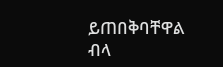ይጠበቅባቸዋል ብላ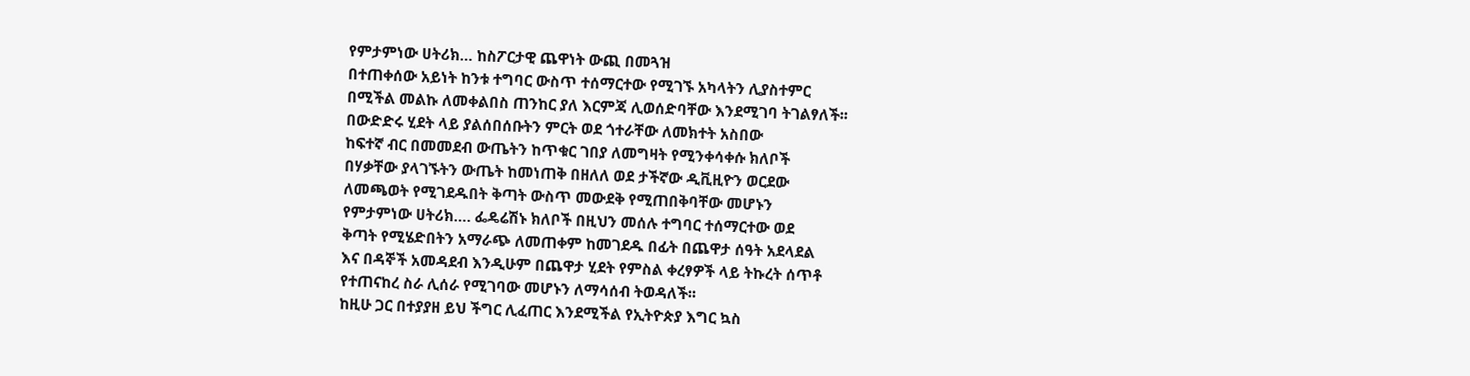የምታምነው ሀትሪክ… ከስፖርታዊ ጨዋነት ውጪ በመጓዝ
በተጠቀሰው አይነት ከንቱ ተግባር ውስጥ ተሰማርተው የሚገኙ አካላትን ሊያስተምር
በሚችል መልኩ ለመቀልበስ ጠንከር ያለ እርምጃ ሊወሰድባቸው እንደሚገባ ትገልፃለች፡፡
በውድድሩ ሂደት ላይ ያልሰበሰቡትን ምርት ወደ ጎተራቸው ለመክተት አስበው
ከፍተኛ ብር በመመደብ ውጤትን ከጥቁር ገበያ ለመግዛት የሚንቀሳቀሱ ክለቦች
በሃቃቸው ያላገኙትን ውጤት ከመነጠቅ በዘለለ ወደ ታችኛው ዲቪዚዮን ወርደው
ለመጫወት የሚገደዱበት ቅጣት ውስጥ መውደቅ የሚጠበቅባቸው መሆኑን
የምታምነው ሀትሪክ…. ፌዴሬሽኑ ክለቦች በዚህን መሰሉ ተግባር ተሰማርተው ወደ
ቅጣት የሚሄድበትን አማራጭ ለመጠቀም ከመገደዱ በፊት በጨዋታ ሰዓት አደላደል
እና በዳኞች አመዳደብ እንዲሁም በጨዋታ ሂደት የምስል ቀረፃዎች ላይ ትኩረት ሰጥቶ
የተጠናከረ ስራ ሊሰራ የሚገባው መሆኑን ለማሳሰብ ትወዳለች፡፡
ከዚሁ ጋር በተያያዘ ይህ ችግር ሊፈጠር እንደሚችል የኢትዮጵያ እግር ኳስ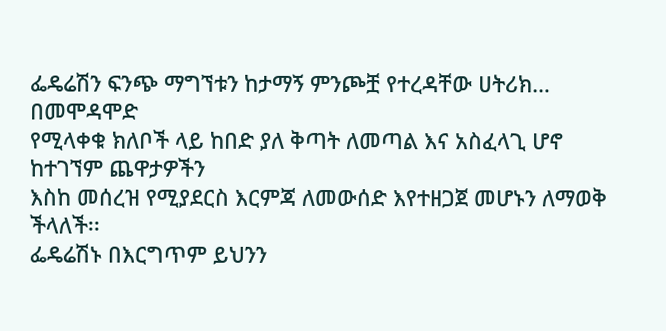ፌዴሬሽን ፍንጭ ማግኘቱን ከታማኝ ምንጮቿ የተረዳቸው ሀትሪክ… በመሞዳሞድ
የሚላቀቁ ክለቦች ላይ ከበድ ያለ ቅጣት ለመጣል እና አስፈላጊ ሆኖ ከተገኘም ጨዋታዎችን
እስከ መሰረዝ የሚያደርስ እርምጃ ለመውሰድ እየተዘጋጀ መሆኑን ለማወቅ ችላለች፡፡
ፌዴሬሽኑ በእርግጥም ይህንን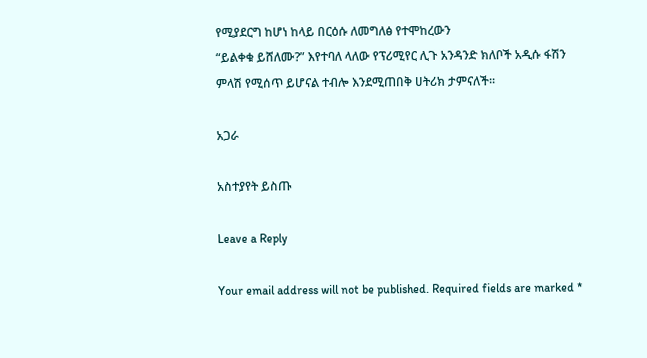የሚያደርግ ከሆነ ከላይ በርዕሱ ለመግለፅ የተሞከረውን
“ይልቀቁ ይሸለሙ?” እየተባለ ላለው የፕሪሚየር ሊጉ አንዳንድ ክለቦች አዲሱ ፋሽን
ምላሽ የሚሰጥ ይሆናል ተብሎ እንደሚጠበቅ ሀትሪክ ታምናለች፡፡

አጋራ

አስተያየት ይስጡ

Leave a Reply

Your email address will not be published. Required fields are marked *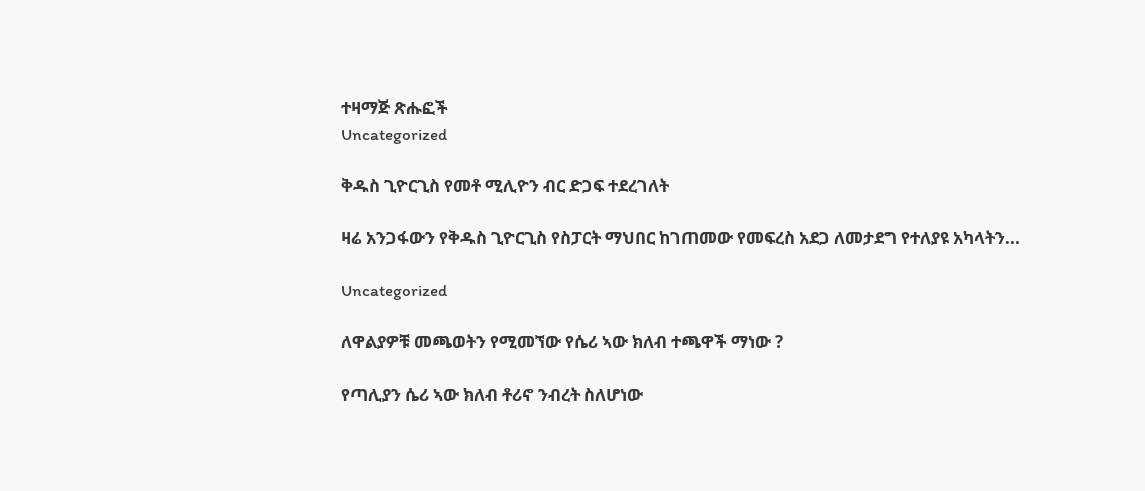ተዛማጅ ጽሑፎች
Uncategorized

ቅዱስ ጊዮርጊስ የመቶ ሚሊዮን ብር ድጋፍ ተደረገለት

ዛሬ አንጋፋውን የቅዱስ ጊዮርጊስ የስፓርት ማህበር ከገጠመው የመፍረስ አደጋ ለመታደግ የተለያዩ አካላትን...

Uncategorized

ለዋልያዎቹ መጫወትን የሚመኘው የሴሪ ኣው ክለብ ተጫዋች ማነው ?

የጣሊያን ሴሪ ኣው ክለብ ቶሪኖ ንብረት ስለሆነው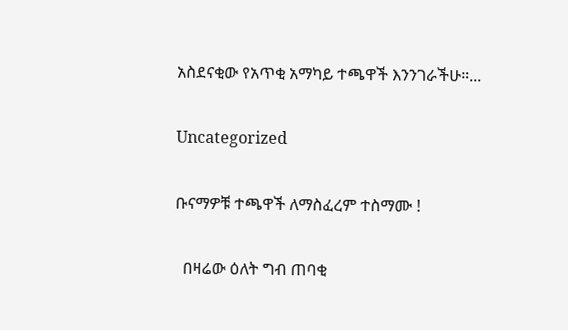አስደናቂው የአጥቂ አማካይ ተጫዋች እንንገራችሁ።...

Uncategorized

ቡናማዎቹ ተጫዋች ለማስፈረም ተስማሙ !

  በዛሬው ዕለት ግብ ጠባቂ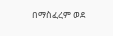በማስፈረም ወደ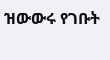ዝውውሩ የገቡት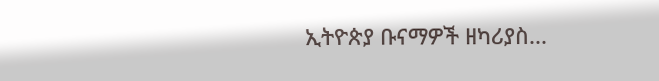ኢትዮጵያ ቡናማዎች ዘካሪያስ...